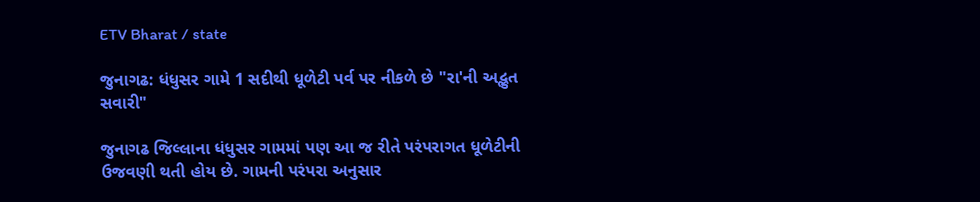ETV Bharat / state

જુનાગઢ: ધંધુસર ગામે 1 સદીથી ધૂળેટી પર્વ પર નીકળે છે "રા'ની અદ્ભુત સવારી"

જુનાગઢ જિલ્લાના ધંધુસર ગામમાં પણ આ જ રીતે પરંપરાગત ધૂળેટીની ઉજવણી થતી હોય છે. ગામની પરંપરા અનુસાર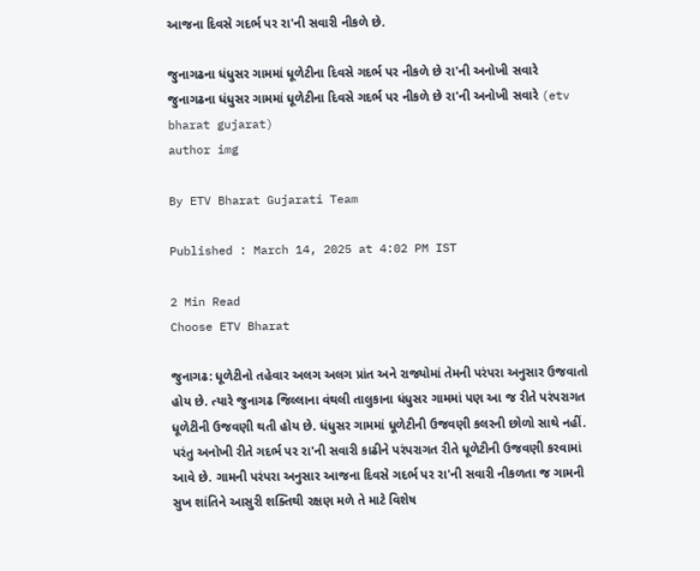આજના દિવસે ગદર્ભ પર રા'ની સવારી નીકળે છે.

જુનાગઢના ધંધુસર ગામમાં ધૂળેટીના દિવસે ગદર્ભ પર નીકળે છે રા'ની અનોખી સવારે
જુનાગઢના ધંધુસર ગામમાં ધૂળેટીના દિવસે ગદર્ભ પર નીકળે છે રા'ની અનોખી સવારે (etv bharat gujarat)
author img

By ETV Bharat Gujarati Team

Published : March 14, 2025 at 4:02 PM IST

2 Min Read
Choose ETV Bharat

જુનાગઢ: ધૂળેટીનો તહેવાર અલગ અલગ પ્રાંત અને રાજ્યોમાં તેમની પરંપરા અનુસાર ઉજવાતો હોય છે. ત્યારે જુનાગઢ જિલ્લાના વંથલી તાલુકાના ધંધુસર ગામમાં પણ આ જ રીતે પરંપરાગત ધૂળેટીની ઉજવણી થતી હોય છે. ધંધુસર ગામમાં ધૂળેટીની ઉજવણી કલરની છોળો સાથે નહીં. પરંતુ અનોખી રીતે ગદર્ભ પર રા'ની સવારી કાઢીને પરંપરાગત રીતે ધૂળેટીની ઉજવણી કરવામાં આવે છે. ગામની પરંપરા અનુસાર આજના દિવસે ગદર્ભ પર રા'ની સવારી નીકળતા જ ગામની સુખ શાંતિને આસુરી શક્તિથી રક્ષણ મળે તે માટે વિશેષ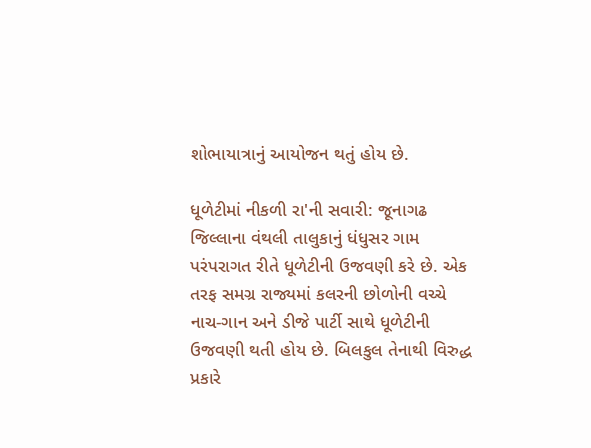શોભાયાત્રાનું આયોજન થતું હોય છે.

ધૂળેટીમાં નીકળી રા'ની સવારી: જૂનાગઢ જિલ્લાના વંથલી તાલુકાનું ધંધુસર ગામ પરંપરાગત રીતે ધૂળેટીની ઉજવણી કરે છે. એક તરફ સમગ્ર રાજ્યમાં કલરની છોળોની વચ્ચે નાચ-ગાન અને ડીજે પાર્ટી સાથે ધૂળેટીની ઉજવણી થતી હોય છે. બિલકુલ તેનાથી વિરુદ્ધ પ્રકારે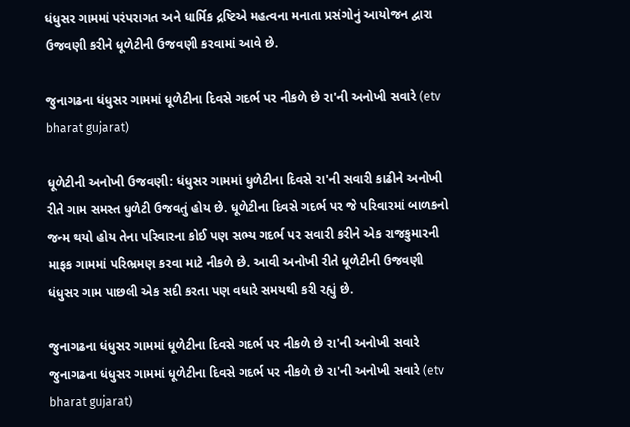ધંધુસર ગામમાં પરંપરાગત અને ધાર્મિક દ્રષ્ટિએ મહત્વના મનાતા પ્રસંગોનું આયોજન દ્વારા ઉજવણી કરીને ધૂળેટીની ઉજવણી કરવામાં આવે છે.

જુનાગઢના ધંધુસર ગામમાં ધૂળેટીના દિવસે ગદર્ભ પર નીકળે છે રા'ની અનોખી સવારે (etv bharat gujarat)

ધૂળેટીની અનોખી ઉજવણી: ધંધુસર ગામમાં ધુળેટીના દિવસે રા'ની સવારી કાઢીને અનોખી રીતે ગામ સમસ્ત ધુળેટી ઉજવતું હોય છે. ધૂળેટીના દિવસે ગદર્ભ પર જે પરિવારમાં બાળકનો જન્મ થયો હોય તેના પરિવારના કોઈ પણ સભ્ય ગદર્ભ પર સવારી કરીને એક રાજકુમારની માફક ગામમાં પરિભ્રમણ કરવા માટે નીકળે છે. આવી અનોખી રીતે ધૂળેટીની ઉજવણી ધંધુસર ગામ પાછલી એક સદી કરતા પણ વધારે સમયથી કરી રહ્યું છે.

જુનાગઢના ધંધુસર ગામમાં ધૂળેટીના દિવસે ગદર્ભ પર નીકળે છે રા'ની અનોખી સવારે
જુનાગઢના ધંધુસર ગામમાં ધૂળેટીના દિવસે ગદર્ભ પર નીકળે છે રા'ની અનોખી સવારે (etv bharat gujarat)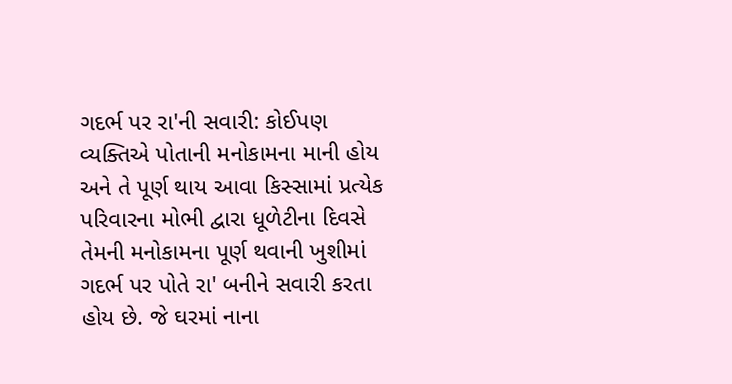ગદર્ભ પર રા'ની સવારી: કોઈપણ વ્યક્તિએ પોતાની મનોકામના માની હોય અને તે પૂર્ણ થાય આવા કિસ્સામાં પ્રત્યેક પરિવારના મોભી દ્વારા ધૂળેટીના દિવસે તેમની મનોકામના પૂર્ણ થવાની ખુશીમાં ગદર્ભ પર પોતે રા' બનીને સવારી કરતા હોય છે. જે ઘરમાં નાના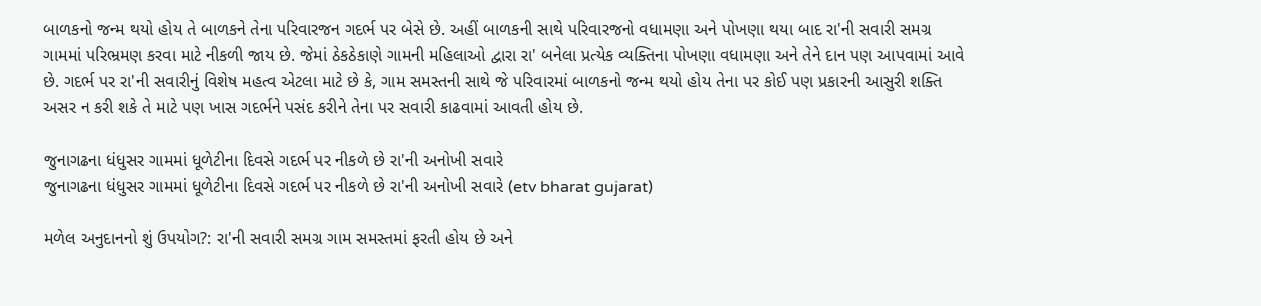બાળકનો જન્મ થયો હોય તે બાળકને તેના પરિવારજન ગદર્ભ પર બેસે છે. અહીં બાળકની સાથે પરિવારજનો વધામણા અને પોખણા થયા બાદ રા'ની સવારી સમગ્ર ગામમાં પરિભ્રમણ કરવા માટે નીકળી જાય છે. જેમાં ઠેકઠેકાણે ગામની મહિલાઓ દ્વારા રા' બનેલા પ્રત્યેક વ્યક્તિના પોખણા વધામણા અને તેને દાન પણ આપવામાં આવે છે. ગદર્ભ પર રા'ની સવારીનું વિશેષ મહત્વ એટલા માટે છે કે, ગામ સમસ્તની સાથે જે પરિવારમાં બાળકનો જન્મ થયો હોય તેના પર કોઈ પણ પ્રકારની આસુરી શક્તિ અસર ન કરી શકે તે માટે પણ ખાસ ગદર્ભને પસંદ કરીને તેના પર સવારી કાઢવામાં આવતી હોય છે.

જુનાગઢના ધંધુસર ગામમાં ધૂળેટીના દિવસે ગદર્ભ પર નીકળે છે રા'ની અનોખી સવારે
જુનાગઢના ધંધુસર ગામમાં ધૂળેટીના દિવસે ગદર્ભ પર નીકળે છે રા'ની અનોખી સવારે (etv bharat gujarat)

મળેલ અનુદાનનો શું ઉપયોગ?: રા'ની સવારી સમગ્ર ગામ સમસ્તમાં ફરતી હોય છે અને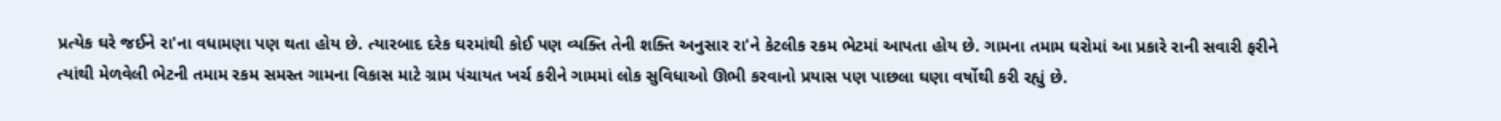પ્રત્યેક ઘરે જઈને રા'ના વધામણા પણ થતા હોય છે. ત્યારબાદ દરેક ઘરમાંથી કોઈ પણ વ્યક્તિ તેની શક્તિ અનુસાર રા'ને કેટલીક રકમ ભેટમાં આપતા હોય છે. ગામના તમામ ઘરોમાં આ પ્રકારે રાની સવારી ફરીને ત્યાંથી મેળવેલી ભેટની તમામ રકમ સમસ્ત ગામના વિકાસ માટે ગ્રામ પંચાયત ખર્ચ કરીને ગામમાં લોક સુવિધાઓ ઊભી કરવાનો પ્રયાસ પણ પાછલા ઘણા વર્ષોથી કરી રહ્યું છે.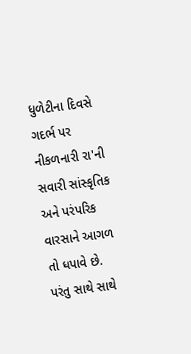ધુળેટીના દિવસે ગદર્ભ પર નીકળનારી રા'ની સવારી સાંસ્કૃતિક અને પરંપરિક વારસાને આગળ તો ધપાવે છે. પરંતુ સાથે સાથે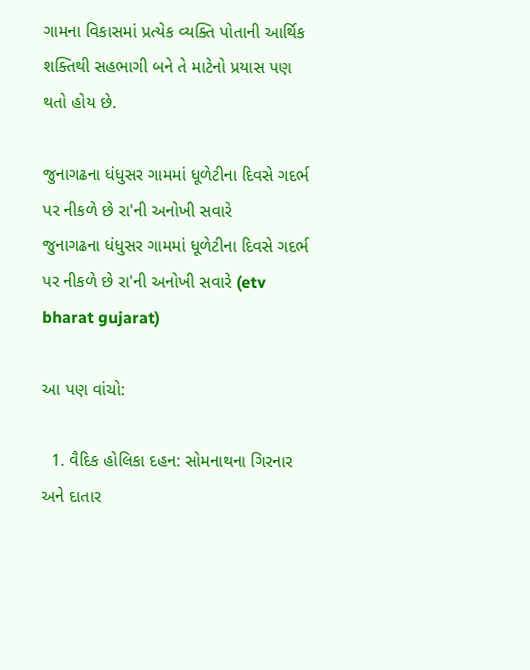ગામના વિકાસમાં પ્રત્યેક વ્યક્તિ પોતાની આર્થિક શક્તિથી સહભાગી બને તે માટેનો પ્રયાસ પણ થતો હોય છે.

જુનાગઢના ધંધુસર ગામમાં ધૂળેટીના દિવસે ગદર્ભ પર નીકળે છે રા'ની અનોખી સવારે
જુનાગઢના ધંધુસર ગામમાં ધૂળેટીના દિવસે ગદર્ભ પર નીકળે છે રા'ની અનોખી સવારે (etv bharat gujarat)

આ પણ વાંચો:

  1. વૈદિક હોલિકા દહન: સોમનાથના ગિરનાર અને દાતાર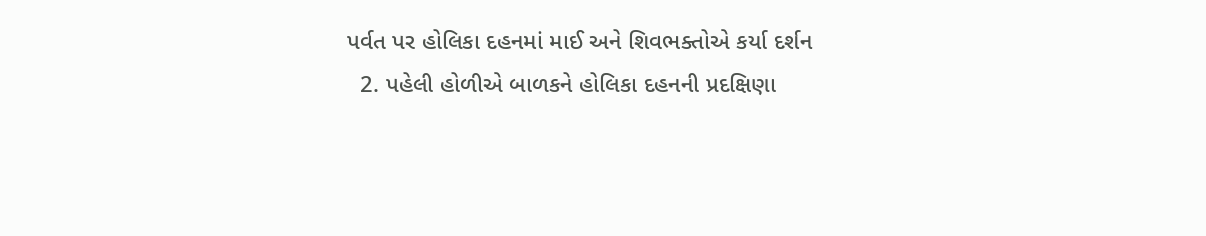પર્વત પર હોલિકા દહનમાં માઈ અને શિવભક્તોએ કર્યા દર્શન
  2. પહેલી હોળીએ બાળકને હોલિકા દહનની પ્રદક્ષિણા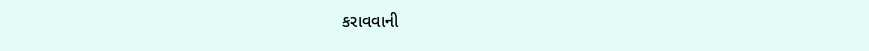કરાવવાની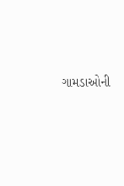ગામડાઓની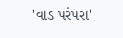'વાડ પરંપરા'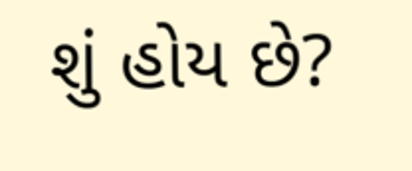શું હોય છે?